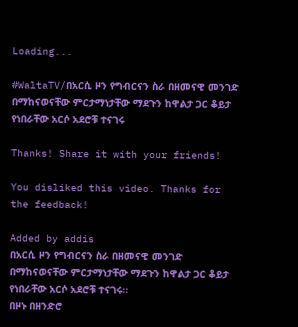Loading...

#WaltaTV/በአርሲ ዞን የግብርናን ስራ በዘመናዊ መንገድ በማከናወናቸው ምርታማነታቸው ማደጉን ከዋልታ ጋር ቆይታ የነበራቸው አርሶ አደሮቹ ተናገሩ

Thanks! Share it with your friends!

You disliked this video. Thanks for the feedback!

Added by addis
በአርሲ ዞን የግብርናን ስራ በዘመናዊ መንገድ በማከናወናቸው ምርታማነታቸው ማደጉን ከዋልታ ጋር ቆይታ የነበራቸው አርሶ አደሮቹ ተናገሩ፡፡
በዞኑ በዘንድሮ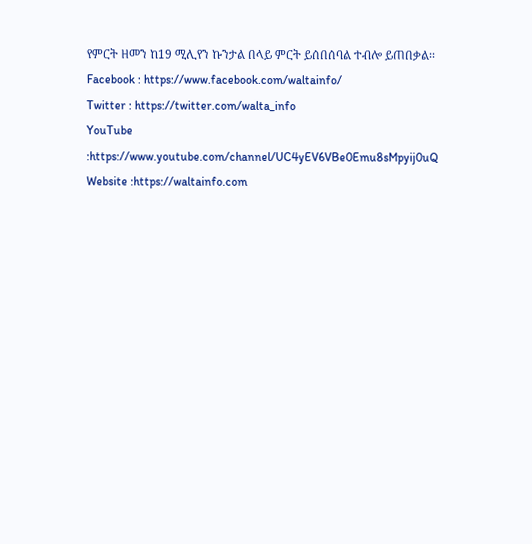የምርት ዘመን ከ19 ሚሊየን ኩንታል በላይ ምርት ይሰበሰባል ተብሎ ይጠበቃል፡፡
Facebook : https://www.facebook.com/waltainfo/
Twitter : https://twitter.com/walta_info
YouTube :https://www.youtube.com/channel/UC4yEV6VBe0Emu8sMpyij0uQ
Website :https://waltainfo.com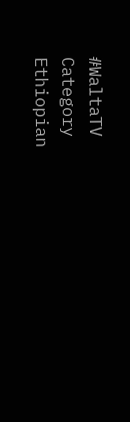#WaltaTV
Category
Ethiopian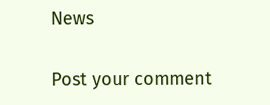News

Post your comment